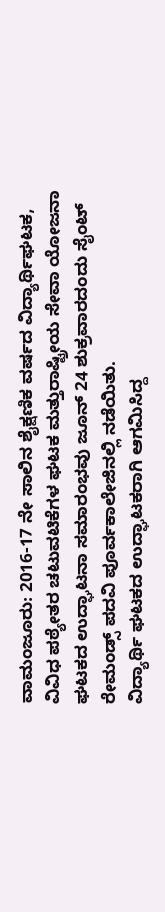ವಾಮಂಜೂರು: 2016-17 ನೇ ಸಾಲಿನ ಶೈಕ್ಷಣಿಕ ವರ್ಷದ ವಿದ್ಯಾರ್ಥಿಘಟಕ, ವಿವಿಧ ಪಠ್ಯೇತರ ಚಟುವಟಿಕೆಗಳ ಘಟಕ ಮತ್ತುರಾಷ್ಟ್ರೀಯ ಸೇವಾ ಯೋಜನಾ ಘಟಕದ ಉದ್ಘಾಟನಾ ಸಮಾರಂಭವು ಜೂನ್ 24 ಶುಕ್ರವಾರದಂದು ಸೈಂಟ್ ರೇಮಂಡ್ಸ್ ಪದವಿ ಪೂರ್ವಕಾಲೇಜಿನಲ್ಲಿ ನಡೆಯಿತು.
ವಿದ್ಯಾರ್ಥಿ ಘಟಕದ ಉದ್ಘಾಟಕರಾಗಿ ಆಗಮಿಸಿದ್ದ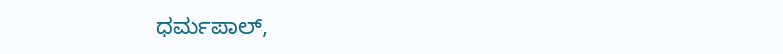ಧರ್ಮಪಾಲ್,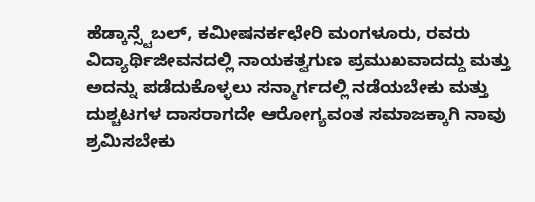ಹೆಡ್ಕಾನ್ಸ್ಟೆಬಲ್, ಕಮೀಷನರ್ಕಛೇರಿ ಮಂಗಳೂರು, ರವರು ವಿದ್ಯಾರ್ಥಿಜೀವನದಲ್ಲಿ ನಾಯಕತ್ವಗುಣ ಪ್ರಮುಖವಾದದ್ದು ಮತ್ತು ಅದನ್ನು ಪಡೆದುಕೊಳ್ಳಲು ಸನ್ಮಾರ್ಗದಲ್ಲಿ ನಡೆಯಬೇಕು ಮತ್ತು ದುಶ್ಚಟಗಳ ದಾಸರಾಗದೇ ಆರೋಗ್ಯವಂತ ಸಮಾಜಕ್ಕಾಗಿ ನಾವು ಶ್ರಮಿಸಬೇಕು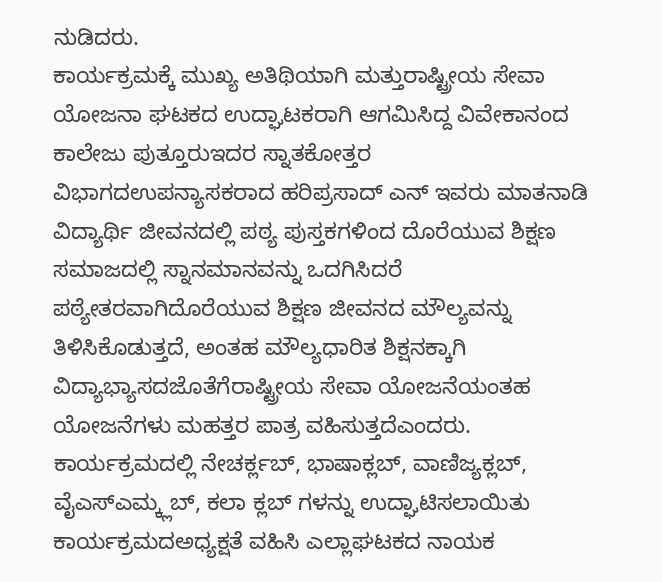ನುಡಿದರು.
ಕಾರ್ಯಕ್ರಮಕ್ಕೆ ಮುಖ್ಯ ಅತಿಥಿಯಾಗಿ ಮತ್ತುರಾಷ್ಟ್ರೀಯ ಸೇವಾ ಯೋಜನಾ ಘಟಕದ ಉದ್ಘಾಟಕರಾಗಿ ಆಗಮಿಸಿದ್ದ ವಿವೇಕಾನಂದ ಕಾಲೇಜು ಪುತ್ತೂರುಇದರ ಸ್ನಾತಕೋತ್ತರ ವಿಭಾಗದಉಪನ್ಯಾಸಕರಾದ ಹರಿಪ್ರಸಾದ್ ಎನ್ ಇವರು ಮಾತನಾಡಿ ವಿದ್ಯಾರ್ಥಿ ಜೀವನದಲ್ಲಿ ಪಠ್ಯ ಪುಸ್ತಕಗಳಿಂದ ದೊರೆಯುವ ಶಿಕ್ಷಣ ಸಮಾಜದಲ್ಲಿ ಸ್ನಾನಮಾನವನ್ನು ಒದಗಿಸಿದರೆ ಪಠ್ಯೇತರವಾಗಿದೊರೆಯುವ ಶಿಕ್ಷಣ ಜೀವನದ ಮೌಲ್ಯವನ್ನು ತಿಳಿಸಿಕೊಡುತ್ತದೆ, ಅಂತಹ ಮೌಲ್ಯಧಾರಿತ ಶಿಕ್ಷನಕ್ಕಾಗಿ ವಿದ್ಯಾಭ್ಯಾಸದಜೊತೆಗೆರಾಷ್ಟ್ರೀಯ ಸೇವಾ ಯೋಜನೆಯಂತಹ ಯೋಜನೆಗಳು ಮಹತ್ತರ ಪಾತ್ರ ವಹಿಸುತ್ತದೆಎಂದರು.
ಕಾರ್ಯಕ್ರಮದಲ್ಲಿ ನೇಚರ್ಕ್ಲಬ್, ಭಾಷಾಕ್ಲಬ್, ವಾಣಿಜ್ಯಕ್ಲಬ್, ವೈಎಸ್ಎಮ್ಕ್ಲಬ್, ಕಲಾ ಕ್ಲಬ್ ಗಳನ್ನು ಉದ್ಘಾಟಿಸಲಾಯಿತು
ಕಾರ್ಯಕ್ರಮದಅಧ್ಯಕ್ಷತೆ ವಹಿಸಿ ಎಲ್ಲಾಘಟಕದ ನಾಯಕ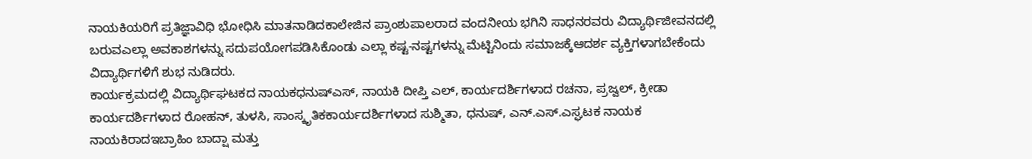ನಾಯಕಿಯರಿಗೆ ಪ್ರತಿಜ್ಞಾವಿಧಿ ಭೋಧಿಸಿ ಮಾತನಾಡಿದಕಾಲೇಜಿನ ಪ್ರಾಂಶುಪಾಲರಾದ ವಂದನೀಯ ಭಗಿನಿ ಸಾಧನರವರು ವಿದ್ಯಾರ್ಥಿಜೀವನದಲ್ಲಿ ಬರುವಎಲ್ಲಾ ಅವಕಾಶಗಳನ್ನು ಸದುಪಯೋಗಪಡಿಸಿಕೊಂಡು ಎಲ್ಲಾ ಕಷ್ಟ-ನಷ್ಟಗಳನ್ನು ಮೆಟ್ಟಿನಿಂದು ಸಮಾಜಕ್ಕೆಆದರ್ಶ ವ್ಯಕ್ತಿಗಳಾಗಬೇಕೆಂದು ವಿದ್ಯಾರ್ಥಿಗಳಿಗೆ ಶುಭ ನುಡಿದರು.
ಕಾರ್ಯಕ್ರಮದಲ್ಲಿ ವಿದ್ಯಾರ್ಥಿಘಟಕದ ನಾಯಕಧನುಷ್ಎಸ್, ನಾಯಕಿ ದೀಪ್ತಿ ಎಲ್, ಕಾರ್ಯದರ್ಶಿಗಳಾದ ರಚನಾ, ಪ್ರಜ್ವಲ್, ಕ್ರೀಡಾ ಕಾರ್ಯದರ್ಶಿಗಳಾದ ರೋಹನ್, ತುಳಸಿ, ಸಾಂಸ್ಕೃತಿಕಕಾರ್ಯದರ್ಶಿಗಳಾದ ಸುಶ್ಮಿತಾ, ಧನುಷ್, ಎನ್.ಎಸ್.ಎಸ್ಘಟಕ ನಾಯಕ ನಾಯಕಿರಾದಇಬ್ರಾಹಿಂ ಬಾದ್ಷಾ ಮತ್ತು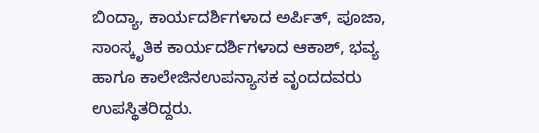ಬಿಂದ್ಯಾ, ಕಾರ್ಯದರ್ಶಿಗಳಾದ ಅರ್ಪಿತ್, ಪೂಜಾ, ಸಾಂಸ್ಕೃತಿಕ ಕಾರ್ಯದರ್ಶಿಗಳಾದ ಆಕಾಶ್, ಭವ್ಯ ಹಾಗೂ ಕಾಲೇಜಿನಉಪನ್ಯಾಸಕ ವೃಂದದವರು ಉಪಸ್ಥಿತರಿದ್ದರು.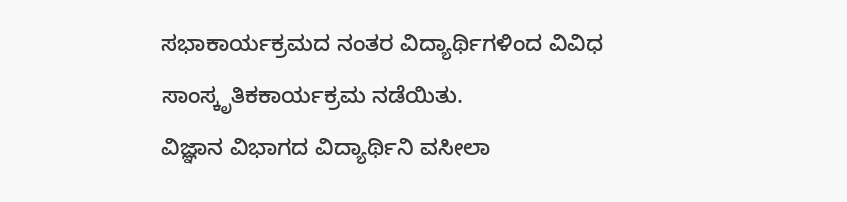ಸಭಾಕಾರ್ಯಕ್ರಮದ ನಂತರ ವಿದ್ಯಾರ್ಥಿಗಳಿಂದ ವಿವಿಧ ಸಾಂಸ್ಕೃತಿಕಕಾರ್ಯಕ್ರಮ ನಡೆಯಿತು.
ವಿಜ್ಞಾನ ವಿಭಾಗದ ವಿದ್ಯಾರ್ಥಿನಿ ವಸೀಲಾ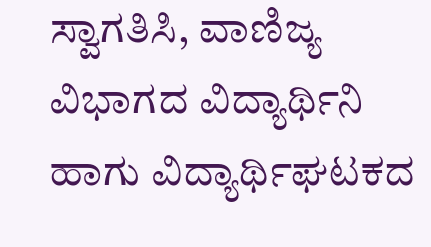ಸ್ವಾಗತಿಸಿ, ವಾಣಿಜ್ಯ ವಿಭಾಗದ ವಿದ್ಯಾರ್ಥಿನಿ ಹಾಗು ವಿದ್ಯಾರ್ಥಿಘಟಕದ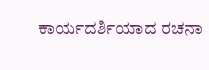ಕಾರ್ಯದರ್ಶಿಯಾದ ರಚನಾ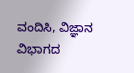ವಂದಿಸಿ, ವಿಜ್ಞಾನ ವಿಭಾಗದ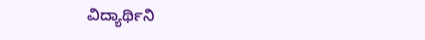ವಿದ್ಯಾರ್ಥಿನಿ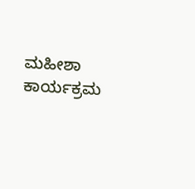ಮಹೀಶಾ ಕಾರ್ಯಕ್ರಮ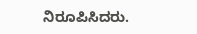ನಿರೂಪಿಸಿದರು.